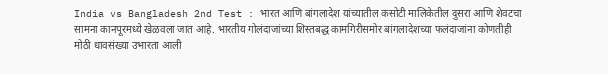India vs Bangladesh 2nd Test : भारत आणि बांगलादेश यांच्यातील कसोटी मालिकेतील दुसरा आणि शेवटचा सामना कानपूरमध्ये खेळवला जात आहे. भारतीय गोलंदाजांच्या शिस्तबद्ध कामगिरीसमोर बांगलादेशच्या फलंदाजांना कोणतीही मोठी धावसंख्या उभारता आली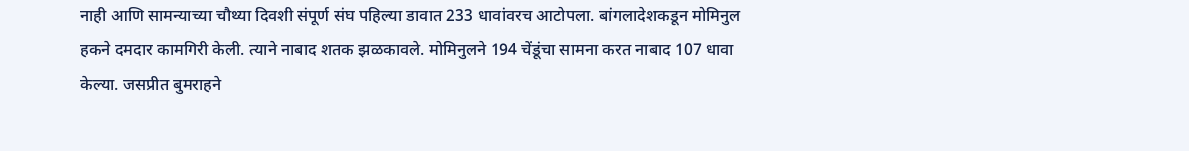नाही आणि सामन्याच्या चौथ्या दिवशी संपूर्ण संघ पहिल्या डावात 233 धावांवरच आटोपला. बांगलादेशकडून मोमिनुल हकने दमदार कामगिरी केली. त्याने नाबाद शतक झळकावले. मोमिनुलने 194 चेंडूंचा सामना करत नाबाद 107 धावा केल्या. जसप्रीत बुमराहने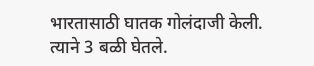भारतासाठी घातक गोलंदाजी केली. त्याने 3 बळी घेतले.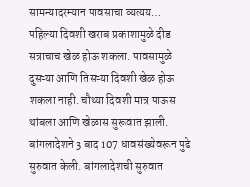सामन्यादरम्यान पावसाचा व्यत्यय… पहिल्या दिवशी खराब प्रकाशामुळे दीड सत्राचाच खेळ होऊ शकला. पावसामुळे दुसऱ्या आणि तिसऱ्या दिवशी खेळ होऊ शकला नाही. चौथ्या दिवशी मात्र पाऊस थांबला आणि खेळास सुरूवात झाली. बांगलादेशने 3 बाद 107 धावसंख्येवरून पुढे सुरुवात केली. बांगलादेशची सुरुवात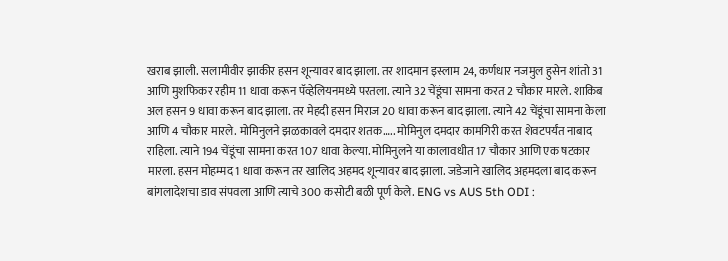खराब झाली. सलामीवीर झाकीर हसन शून्यावर बाद झाला. तर शादमान इस्लाम 24, कर्णधार नजमुल हुसेन शांतो 31 आणि मुशफिकर रहीम 11 धावा करून पॅव्हेलियनमध्ये परतला. त्याने 32 चेंडूंचा सामना करत 2 चौकार मारले. शाकिब अल हसन 9 धावा करून बाद झाला. तर मेहदी हसन मिराज 20 धावा करून बाद झाला. त्याने 42 चेंडूंचा सामना केला आणि 4 चौकार मारले. मोमिनुलने झळकावले दमदार शतक….. मोमिनुल दमदार कामगिरी करत शेवटपर्यंत नाबाद राहिला. त्याने 194 चेंडूंचा सामना करत 107 धावा केल्या. मोमिनुलने या कालावधीत 17 चौकार आणि एक षटकार मारला. हसन मोहम्मद 1 धावा करून तर खालिद अहमद शून्यावर बाद झाला. जडेजाने खालिद अहमदला बाद करून बांगलादेशचा डाव संपवला आणि त्याचे 300 कसोटी बळी पूर्ण केले. ENG vs AUS 5th ODI :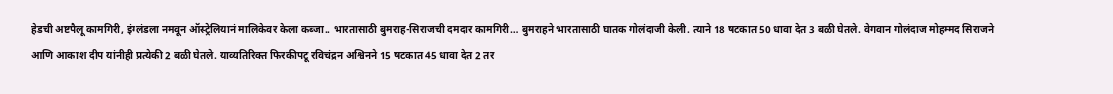हेडची अष्टपैलू कामगिरी, इंग्लंडला नमवून ऑस्ट्रेलियानं मालिकेवर केला कब्जा.. भारतासाठी बुमराह-सिराजची दमदार कामगिरी… बुमराहने भारतासाठी घातक गोलंदाजी केली. त्याने 18 षटकात 50 धावा देत 3 बळी घेतले. वेगवान गोलंदाज मोहम्मद सिराजने आणि आकाश दीप यांनीही प्रत्येकी 2 बळी घेतले. याव्यतिरिक्त फिरकीपटू रविचंद्रन अश्विनने 15 षटकात 45 धावा देत 2 तर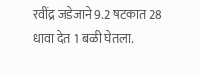रवींद्र जडेजाने 9.2 षटकात 28 धावा देत 1 बळी घेतला.